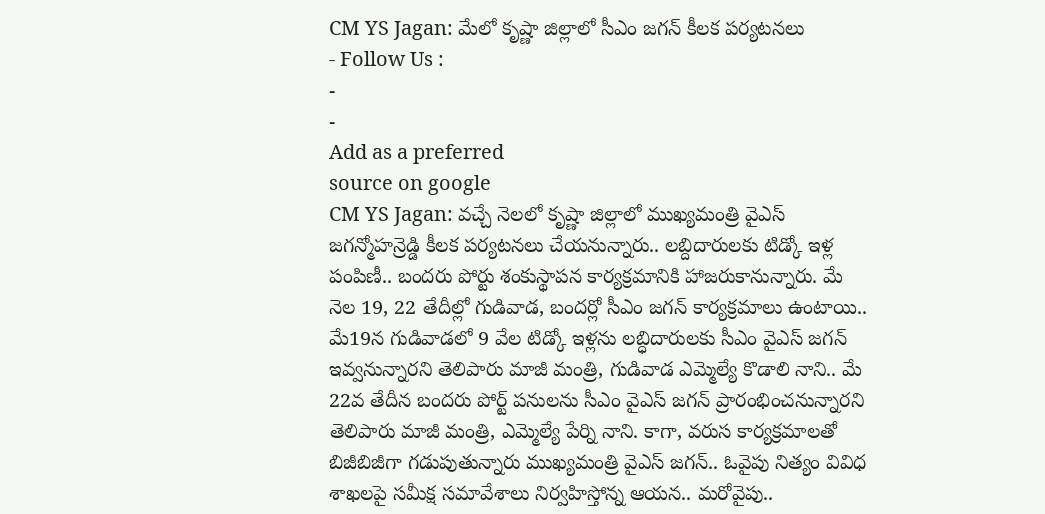CM YS Jagan: మేలో కృష్ణా జిల్లాలో సీఎం జగన్ కీలక పర్యటనలు
- Follow Us :
-
-
Add as a preferred
source on google
CM YS Jagan: వచ్చే నెలలో కృష్ణా జిల్లాలో ముఖ్యమంత్రి వైఎస్ జగన్మోహన్రెడ్డి కీలక పర్యటనలు చేయనున్నారు.. లబ్దిదారులకు టిడ్కో ఇళ్ల పంపిణీ.. బందరు పోర్టు శంకుస్థాపన కార్యక్రమానికి హాజరుకానున్నారు. మే నెల 19, 22 తేదీల్లో గుడివాడ, బందర్లో సీఎం జగన్ కార్యక్రమాలు ఉంటాయి.. మే19న గుడివాడలో 9 వేల టిడ్కో ఇళ్లను లబ్ధిదారులకు సీఎం వైఎస్ జగన్ ఇవ్వనున్నారని తెలిపారు మాజీ మంత్రి, గుడివాడ ఎమ్మెల్యే కొడాలి నాని.. మే 22వ తేదీన బందరు పోర్ట్ పనులను సీఎం వైఎస్ జగన్ ప్రారంభించనున్నారని తెలిపారు మాజీ మంత్రి, ఎమ్మెల్యే పేర్ని నాని. కాగా, వరుస కార్యక్రమాలతో బిజీబిజీగా గడుపుతున్నారు ముఖ్యమంత్రి వైఎస్ జగన్.. ఓవైపు నిత్యం వివిధ శాఖలపై సమీక్ష సమావేశాలు నిర్వహిస్తోన్న ఆయన.. మరోవైపు..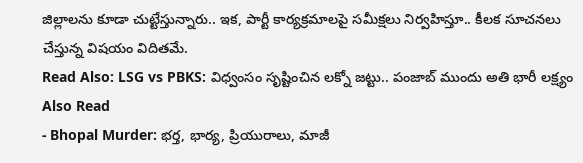జిల్లాలను కూడా చుట్టేస్తున్నారు.. ఇక, పార్టీ కార్యక్రమాలపై సమీక్షలు నిర్వహిస్తూ.. కీలక సూచనలు చేస్తున్న విషయం విదితమే.
Read Also: LSG vs PBKS: విధ్వంసం సృష్టించిన లక్నో జట్టు.. పంజాబ్ ముందు అతి భారీ లక్ష్యం
Also Read
- Bhopal Murder: భర్త, భార్య, ప్రియురాలు, మాజీ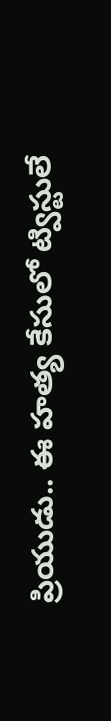ప్రియుడు.. ఈ హత్య కేసులో ట్విస్టులే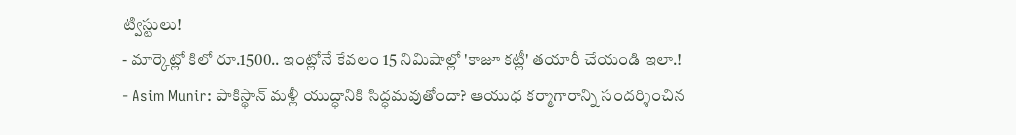ట్విస్టులు!
- మార్కెట్లో కిలో రూ.1500.. ఇంట్లోనే కేవలం 15 నిమిషాల్లో 'కాజూ కట్లీ' తయారీ చేయండి ఇలా.!
- Asim Munir: పాకిస్థాన్ మళ్లీ యుద్ధానికి సిద్ధమవుతోందా? ఆయుధ కర్మాగారాన్ని సందర్శించిన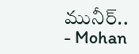మునీర్..
- Mohan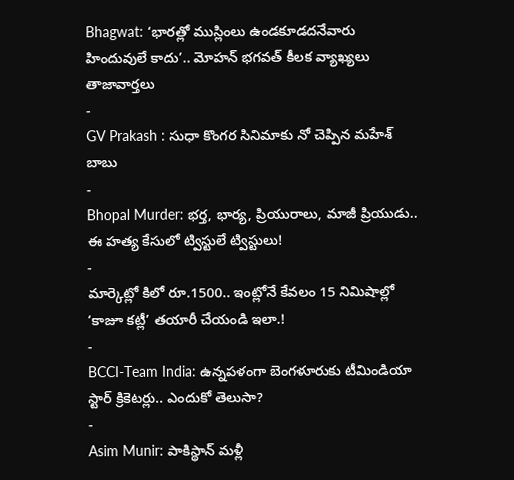Bhagwat: ‘భారత్లో ముస్లింలు ఉండకూడదనేవారు హిందువులే కాదు’.. మోహన్ భగవత్ కీలక వ్యాఖ్యలు
తాజావార్తలు
-
GV Prakash : సుధా కొంగర సినిమాకు నో చెప్పిన మహేశ్ బాబు
-
Bhopal Murder: భర్త, భార్య, ప్రియురాలు, మాజీ ప్రియుడు.. ఈ హత్య కేసులో ట్విస్టులే ట్విస్టులు!
-
మార్కెట్లో కిలో రూ.1500.. ఇంట్లోనే కేవలం 15 నిమిషాల్లో ‘కాజూ కట్లీ’ తయారీ చేయండి ఇలా.!
-
BCCI-Team India: ఉన్నపళంగా బెంగళూరుకు టీమిండియా స్టార్ క్రికెటర్లు.. ఎందుకో తెలుసా?
-
Asim Munir: పాకిస్థాన్ మళ్లీ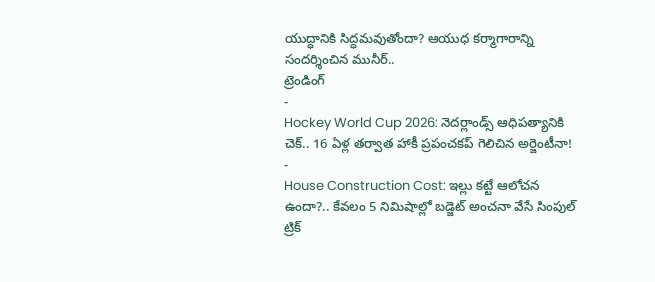యుద్ధానికి సిద్ధమవుతోందా? ఆయుధ కర్మాగారాన్ని సందర్శించిన మునీర్..
ట్రెండింగ్
-
Hockey World Cup 2026: నెదర్లాండ్స్ ఆధిపత్యానికి చెక్.. 16 ఏళ్ల తర్వాత హాకీ ప్రపంచకప్ గెలిచిన అర్జెంటీనా!
-
House Construction Cost: ఇల్లు కట్టే ఆలోచన ఉందా?.. కేవలం 5 నిమిషాల్లో బడ్జెట్ అంచనా వేసే సింపుల్ ట్రిక్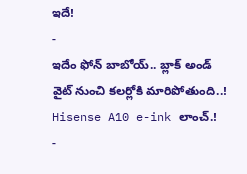ఇదే!
-
ఇదేం ఫోన్ బాబోయ్.. బ్లాక్ అండ్ వైట్ నుంచి కలర్లోకి మారిపోతుంది..! Hisense A10 e-ink లాంచ్.!
-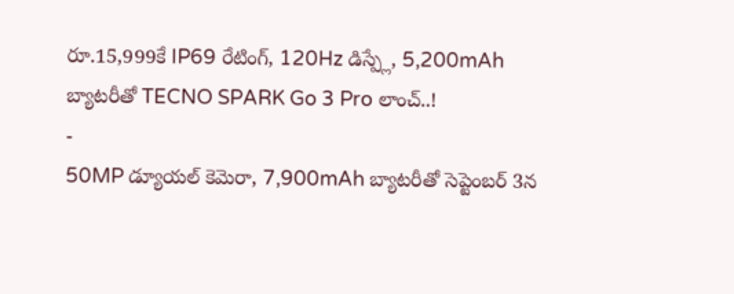రూ.15,999కే IP69 రేటింగ్, 120Hz డిస్ప్లే, 5,200mAh బ్యాటరీతో TECNO SPARK Go 3 Pro లాంచ్..!
-
50MP డ్యూయల్ కెమెరా, 7,900mAh బ్యాటరీతో సెప్టెంబర్ 3న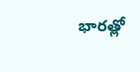భారత్లో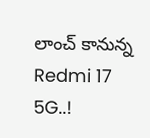లాంచ్ కానున్న Redmi 17 5G..!